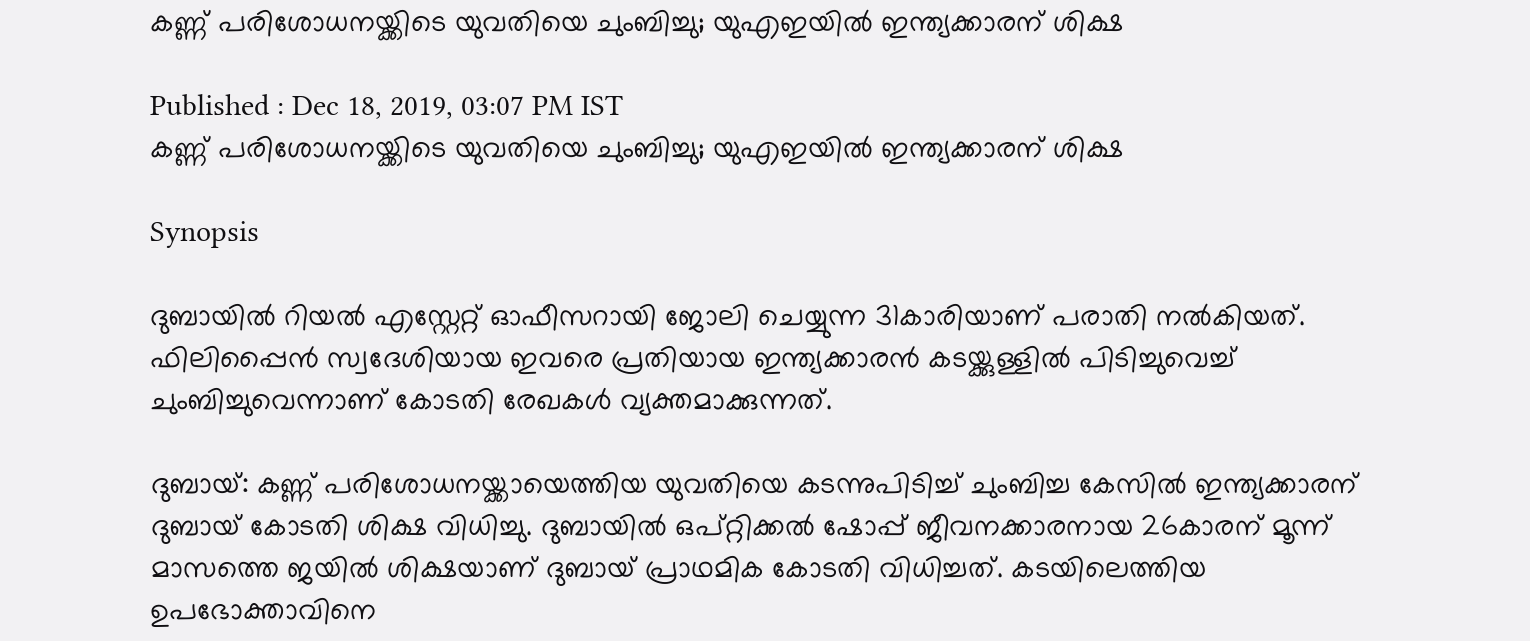കണ്ണ് പരിശോധനയ്ക്കിടെ യുവതിയെ ചുംബിച്ചു; യുഎഇയില്‍ ഇന്ത്യക്കാരന് ശിക്ഷ

Published : Dec 18, 2019, 03:07 PM IST
കണ്ണ് പരിശോധനയ്ക്കിടെ യുവതിയെ ചുംബിച്ചു; യുഎഇയില്‍ ഇന്ത്യക്കാരന് ശിക്ഷ

Synopsis

ദുബായില്‍ റിയല്‍ എസ്റ്റേറ്റ് ഓഫീസറായി ജോലി ചെയ്യുന്ന 31കാരിയാണ് പരാതി നല്‍കിയത്. ഫിലിപ്പൈന്‍ സ്വദേശിയായ ഇവരെ പ്രതിയായ ഇന്ത്യക്കാരന്‍ കടയ്ക്കുള്ളില്‍ പിടിച്ചുവെച്ച് ചുംബിച്ചുവെന്നാണ് കോടതി രേഖകള്‍ വ്യക്തമാക്കുന്നത്.

ദുബായ്: കണ്ണ് പരിശോധനയ്ക്കായെത്തിയ യുവതിയെ കടന്നുപിടിച്ച് ചുംബിച്ച കേസില്‍ ഇന്ത്യക്കാരന് ദുബായ് കോടതി ശിക്ഷ വിധിച്ചു. ദുബായില്‍ ഒപ്റ്റിക്കല്‍ ഷോപ്പ് ജീവനക്കാരനായ 26കാരന് മൂന്ന് മാസത്തെ ജയില്‍ ശിക്ഷയാണ് ദുബായ് പ്രാഥമിക കോടതി വിധിച്ചത്. കടയിലെത്തിയ ഉപഭോക്താവിനെ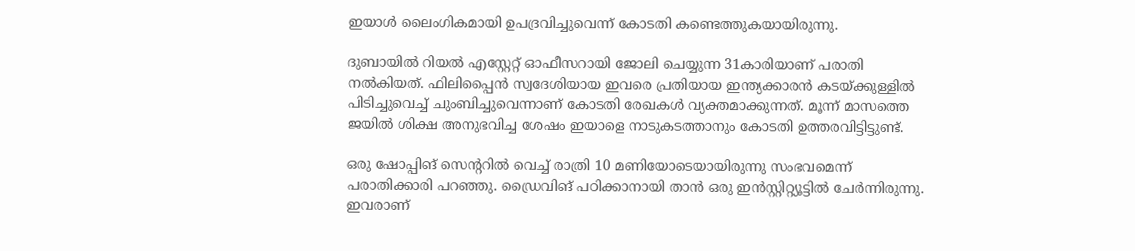ഇയാള്‍ ലൈംഗികമായി ഉപദ്രവിച്ചുവെന്ന് കോടതി കണ്ടെത്തുകയായിരുന്നു.

ദുബായില്‍ റിയല്‍ എസ്റ്റേറ്റ് ഓഫീസറായി ജോലി ചെയ്യുന്ന 31കാരിയാണ് പരാതി നല്‍കിയത്. ഫിലിപ്പൈന്‍ സ്വദേശിയായ ഇവരെ പ്രതിയായ ഇന്ത്യക്കാരന്‍ കടയ്ക്കുള്ളില്‍ പിടിച്ചുവെച്ച് ചുംബിച്ചുവെന്നാണ് കോടതി രേഖകള്‍ വ്യക്തമാക്കുന്നത്. മൂന്ന് മാസത്തെ ജയില്‍ ശിക്ഷ അനുഭവിച്ച ശേഷം ഇയാളെ നാടുകടത്താനും കോടതി ഉത്തരവിട്ടിട്ടുണ്ട്.

ഒരു ഷോപ്പിങ് സെന്ററില്‍ വെച്ച് രാത്രി 10 മണിയോടെയായിരുന്നു സംഭവമെന്ന് പരാതിക്കാരി പറ‍ഞ്ഞു. ഡ്രൈവിങ് പഠിക്കാനായി താന്‍ ഒരു ഇന്‍സ്റ്റിറ്റ്യൂട്ടില്‍ ചേര്‍ന്നിരുന്നു. ഇവരാണ്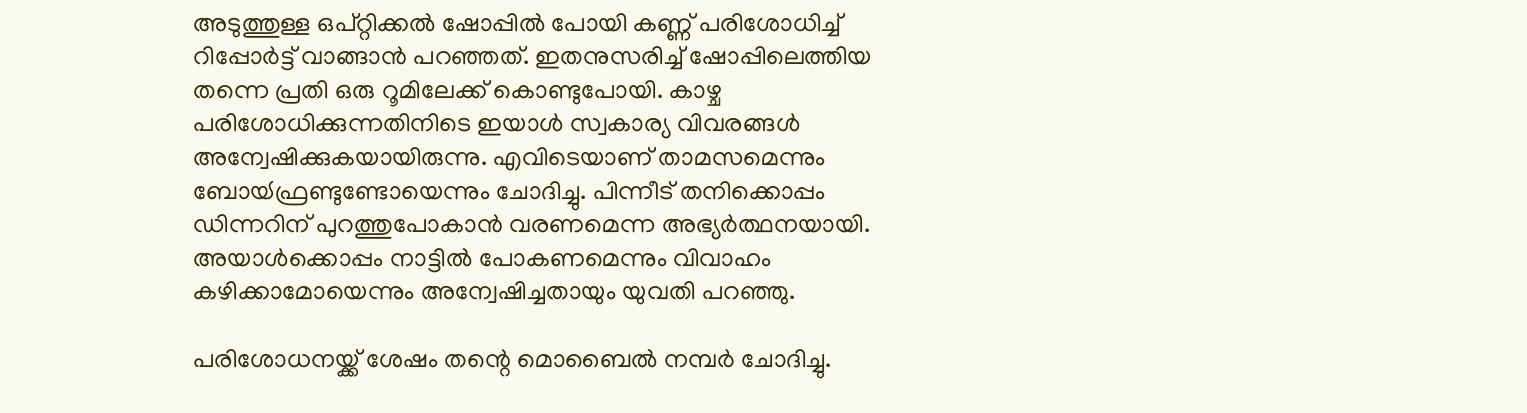അടുത്തുള്ള ഒപ്റ്റിക്കല്‍ ഷോപ്പില്‍ പോയി കണ്ണ് പരിശോധിച്ച് റിപ്പോര്‍ട്ട് വാങ്ങാന്‍ പറഞ്ഞത്. ഇതനുസരിച്ച് ഷോപ്പിലെത്തിയ തന്നെ പ്രതി ഒരു റൂമിലേക്ക് കൊണ്ടുപോയി. കാഴ്ച പരിശോധിക്കുന്നതിനിടെ ഇയാള്‍ സ്വകാര്യ വിവരങ്ങള്‍ അന്വേഷിക്കുകയായിരുന്നു. എവിടെയാണ് താമസമെന്നും ബോയ്‍ഫ്രണ്ടുണ്ടോയെന്നും ചോദിച്ചു. പിന്നീട് തനിക്കൊപ്പം ഡിന്നറിന് പുറത്തുപോകാന്‍ വരണമെന്ന അഭ്യര്‍ത്ഥനയായി. അയാള്‍ക്കൊപ്പം നാട്ടില്‍ പോകണമെന്നും വിവാഹം കഴിക്കാമോയെന്നും അന്വേഷിച്ചതായും യുവതി പറഞ്ഞു.

പരിശോധനയ്ക്ക് ശേഷം തന്റെ മൊബൈല്‍ നമ്പര്‍ ചോദിച്ചു.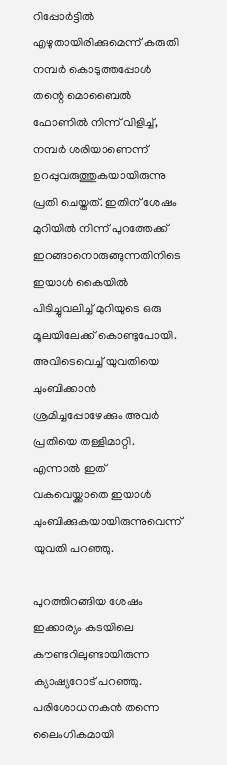റിപ്പോര്‍ട്ടില്‍ എഴുതായിരിക്കുമെന്ന് കരുതി നമ്പര്‍ കൊടുത്തപ്പോള്‍ തന്റെ മൊബൈല്‍ ഫോണില്‍ നിന്ന് വിളിച്ച്, നമ്പര്‍ ശരിയാണെന്ന് ഉറപ്പുവരുത്തുകയായിരുന്നു പ്രതി ചെയ്തത്. ഇതിന് ശേഷം മുറിയില്‍ നിന്ന് പുറത്തേക്ക് ഇറങ്ങാനൊരുങ്ങുന്നതിനിടെ ഇയാള്‍ കൈയില്‍ പിടിച്ചുവലിച്ച് മുറിയുടെ ഒരു മൂലയിലേക്ക് കൊണ്ടുപോയി. അവിടെവെച്ച് യുവതിയെ ചുംബിക്കാന്‍ ശ്രമിച്ചപ്പോഴേക്കും അവര്‍ പ്രതിയെ തള്ളിമാറ്റി. എന്നാല്‍ ഇത് വകവെയ്ക്കാതെ ഇയാള്‍ ചുംബിക്കുകയായിരുന്നുവെന്ന് യുവതി പറഞ്ഞു.

പുറത്തിറങ്ങിയ ശേഷം ഇക്കാര്യം കടയിലെ കൗണ്ടറിലുണ്ടായിരുന്ന ക്യാഷ്യറോട് പറഞ്ഞു. പരിശോധനകന്‍ തന്നെ ലൈംഗികമായി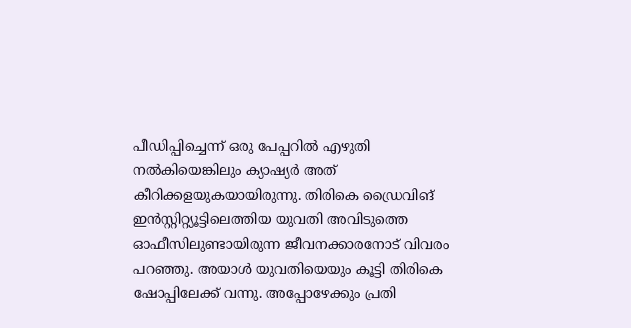പീഡിപ്പിച്ചെന്ന് ഒരു പേപ്പറില്‍ എഴുതി നല്‍കിയെങ്കിലും ക്യാഷ്യര്‍ അത് കീറിക്കളയുകയായിരുന്നു. തിരികെ ഡ്രൈവിങ് ഇന്‍സ്റ്റിറ്റ്യൂട്ടിലെത്തിയ യുവതി അവിടുത്തെ ഓഫീസിലുണ്ടായിരുന്ന ജീവനക്കാരനോട് വിവരം പറഞ്ഞു. അയാള്‍ യുവതിയെയും കൂട്ടി തിരികെ ഷോപ്പിലേക്ക് വന്നു. അപ്പോഴേക്കും പ്രതി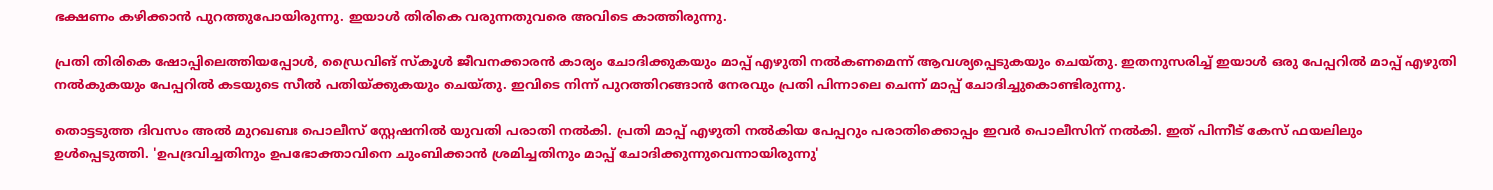ഭക്ഷണം കഴിക്കാന്‍ പുറത്തുപോയിരുന്നു. ഇയാള്‍ തിരികെ വരുന്നതുവരെ അവിടെ കാത്തിരുന്നു.

പ്രതി തിരികെ ഷോപ്പിലെത്തിയപ്പോള്‍, ഡ്രൈവിങ് സ്കൂള്‍ ജീവനക്കാരന്‍ കാര്യം ചോദിക്കുകയും മാപ്പ് എഴുതി നല്‍കണമെന്ന് ആവശ്യപ്പെടുകയും ചെയ്തു. ഇതനുസരിച്ച് ഇയാള്‍ ഒരു പേപ്പറില്‍ മാപ്പ് എഴുതി നല്‍കുകയും പേപ്പറില്‍ കടയുടെ സീല്‍ പതിയ്ക്കുകയും ചെയ്തു. ഇവിടെ നിന്ന് പുറത്തിറങ്ങാന്‍ നേരവും പ്രതി പിന്നാലെ ചെന്ന് മാപ്പ് ചോദിച്ചുകൊണ്ടിരുന്നു.

തൊട്ടടുത്ത ദിവസം അല്‍ മുറഖബഃ പൊലീസ് സ്റ്റേഷനില്‍ യുവതി പരാതി നല്‍കി. പ്രതി മാപ്പ് എഴുതി നല്‍കിയ പേപ്പറും പരാതിക്കൊപ്പം ഇവര്‍ പൊലീസിന് നല്‍കി. ഇത് പിന്നീട് കേസ് ഫയലിലും ഉള്‍പ്പെടുത്തി. 'ഉപദ്രവിച്ചതിനും ഉപഭോക്താവിനെ ചുംബിക്കാന്‍ ശ്രമിച്ചതിനും മാപ്പ് ചോദിക്കുന്നുവെന്നായിരുന്നു'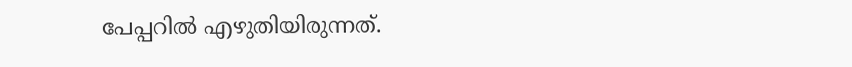പേപ്പറില്‍ എഴുതിയിരുന്നത്.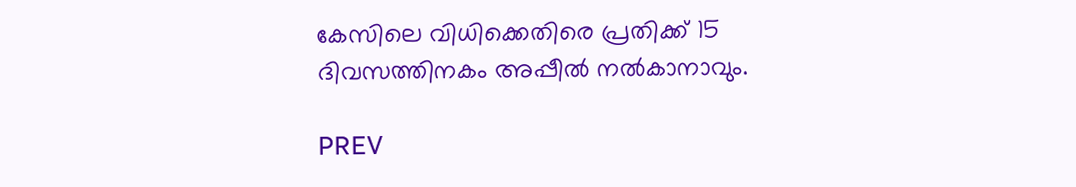കേസിലെ വിധിക്കെതിരെ പ്രതിക്ക് 15 ദിവസത്തിനകം അപ്പീല്‍ നല്‍കാനാവും.

PREV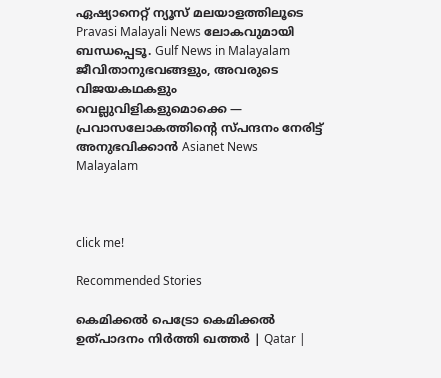ഏഷ്യാനെറ്റ് ന്യൂസ് മലയാളത്തിലൂടെ Pravasi Malayali News ലോകവുമായി ബന്ധപ്പെടൂ. Gulf News in Malayalam  ജീവിതാനുഭവങ്ങളും, അവരുടെ വിജയകഥകളും വെല്ലുവിളികളുമൊക്കെ — പ്രവാസലോകത്തിന്റെ സ്പന്ദനം നേരിട്ട് അനുഭവിക്കാൻ Asianet News Malayalam



click me!

Recommended Stories

കെമിക്കൽ പെട്രോ കെമിക്കൽ ഉത്പാദനം നിർത്തി ഖത്തർ | Qatar |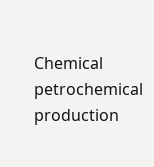Chemical petrochemical production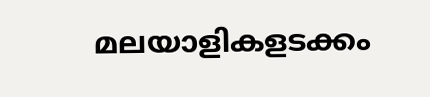മലയാളികളടക്കം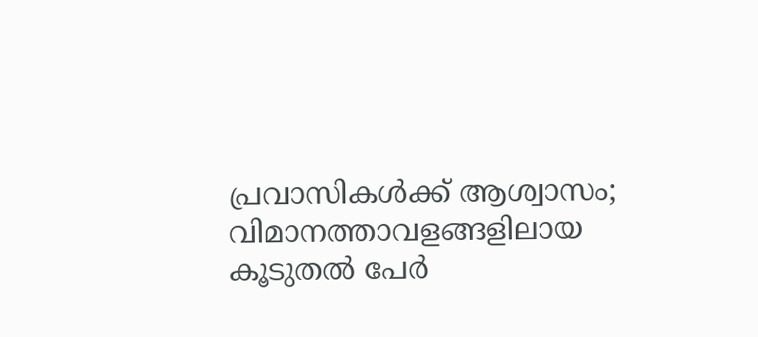പ്രവാസികൾക്ക് ആശ്വാസം; വിമാനത്താവളങ്ങളിലായ കൂടുതൽ പേര്‍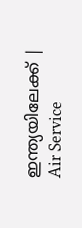ഇന്ത്യയിലേക്ക് | Air Service